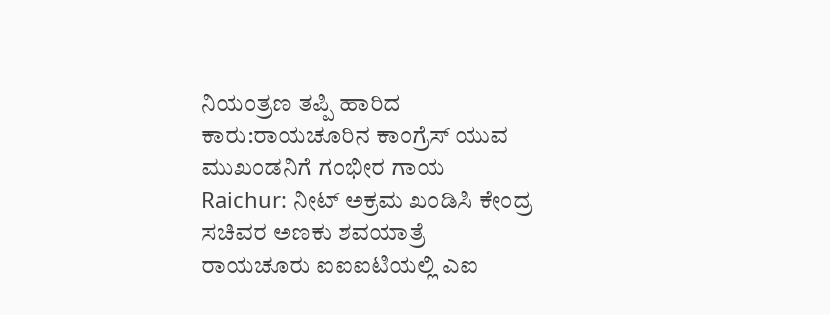ನಿಯಂತ್ರಣ ತಪ್ಪಿ ಹಾರಿದ ಕಾರು:ರಾಯಚೂರಿನ ಕಾಂಗ್ರೆಸ್ ಯುವ ಮುಖಂಡನಿಗೆ ಗಂಭೀರ ಗಾಯ
Raichur: ನೀಟ್ ಅಕ್ರಮ ಖಂಡಿಸಿ ಕೇಂದ್ರ ಸಚಿವರ ಅಣಕು ಶವಯಾತ್ರೆ
ರಾಯಚೂರು ಐಐಐಟಿಯಲ್ಲಿ ಎಐ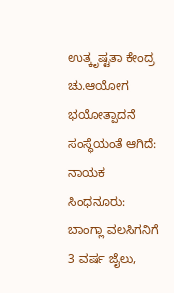ಉತ್ಕೃಷ್ಟತಾ ಕೇಂದ್ರ
ಚು.ಆಯೋಗ ಭಯೋತ್ಪಾದನೆ ಸಂಸ್ಥೆಯಂತೆ ಆಗಿದೆ: ನಾಯಕ
ಸಿಂಧನೂರು: ಬಾಂಗ್ಲಾ ವಲಸಿಗನಿಗೆ 3 ವರ್ಷ ಜೈಲು,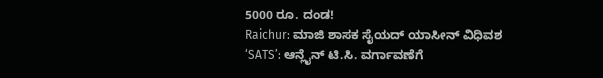5000 ರೂ. ದಂಡ!
Raichur: ಮಾಜಿ ಶಾಸಕ ಸೈಯದ್ ಯಾಸೀನ್ ವಿಧಿವಶ
‘SATS’: ಆನ್ಲೈನ್ ಟಿ.ಸಿ. ವರ್ಗಾವಣೆಗೆ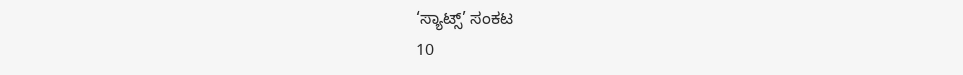‘ಸ್ಯಾಟ್ಸ್’ ಸಂಕಟ
10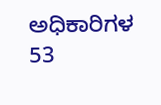ಅಧಿಕಾರಿಗಳ 53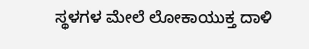ಸ್ಥಳಗಳ ಮೇಲೆ ಲೋಕಾಯುಕ್ತ ದಾಳಿ